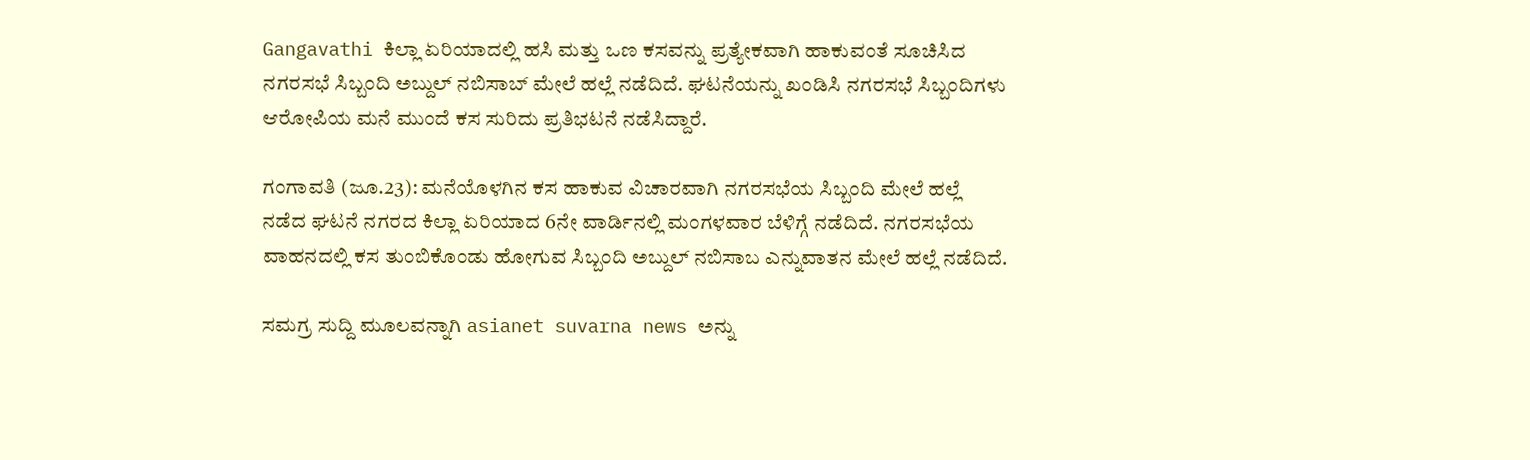Gangavathi ಕಿಲ್ಲಾ ಏರಿಯಾದಲ್ಲಿ ಹಸಿ ಮತ್ತು ಒಣ ಕಸವನ್ನು ಪ್ರತ್ಯೇಕವಾಗಿ ಹಾಕುವಂತೆ ಸೂಚಿಸಿದ ನಗರಸಭೆ ಸಿಬ್ಬಂದಿ ಅಬ್ದುಲ್ ನಬಿಸಾಬ್ ಮೇಲೆ ಹಲ್ಲೆ ನಡೆದಿದೆ. ಘಟನೆಯನ್ನು ಖಂಡಿಸಿ ನಗರಸಭೆ ಸಿಬ್ಬಂದಿಗಳು ಆರೋಪಿಯ ಮನೆ ಮುಂದೆ ಕಸ ಸುರಿದು ಪ್ರತಿಭಟನೆ ನಡೆಸಿದ್ದಾರೆ.

ಗಂಗಾವತಿ (ಜೂ.23): ಮನೆಯೊಳಗಿನ ಕಸ ಹಾಕುವ ವಿಚಾರವಾಗಿ ನಗರಸಭೆಯ ಸಿಬ್ಬಂದಿ ಮೇಲೆ ಹಲ್ಲೆ ನಡೆದ ಘಟನೆ ನಗರದ ಕಿಲ್ಲಾ ಏರಿಯಾದ 6ನೇ ವಾರ್ಡಿನಲ್ಲಿ ಮಂಗಳವಾರ ಬೆಳಿಗ್ಗೆ ನಡೆದಿದೆ. ನಗರಸಭೆಯ ವಾಹನದಲ್ಲಿ ಕಸ ತುಂಬಿಕೊಂಡು ಹೋಗುವ ಸಿಬ್ಬಂದಿ ಅಬ್ದುಲ್ ನಬಿಸಾಬ ಎನ್ನುವಾತನ ಮೇಲೆ ಹಲ್ಲೆ ನಡೆದಿದೆ.

ಸಮಗ್ರ ಸುದ್ದಿ ಮೂಲವನ್ನಾಗಿ asianet suvarna news ಅನ್ನು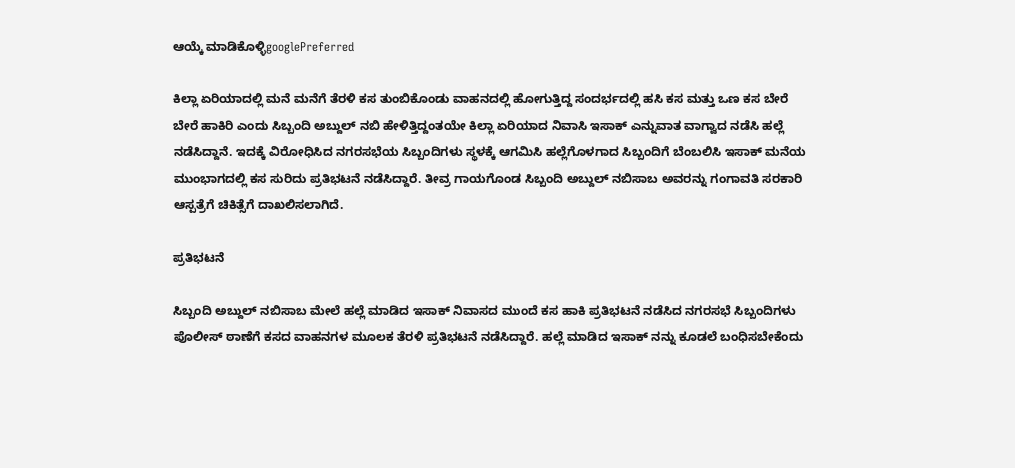ಆಯ್ಕೆ ಮಾಡಿಕೊಳ್ಳಿgooglePreferred

ಕಿಲ್ಲಾ ಏರಿಯಾದಲ್ಲಿ ಮನೆ ಮನೆಗೆ ತೆರಳಿ ಕಸ ತುಂಬಿಕೊಂಡು ವಾಹನದಲ್ಲಿ ಹೋಗುತ್ತಿದ್ದ ಸಂದರ್ಭದಲ್ಲಿ ಹಸಿ ಕಸ ಮತ್ತು ಒಣ ಕಸ ಬೇರೆ ಬೇರೆ ಹಾಕಿರಿ ಎಂದು ಸಿಬ್ಬಂದಿ ಅಬ್ದುಲ್ ನಬಿ ಹೇಳಿತ್ತಿದ್ದಂತಯೇ ಕಿಲ್ಲಾ ಏರಿಯಾದ ನಿವಾಸಿ ಇಸಾಕ್ ಎನ್ನುವಾತ ವಾಗ್ವಾದ ನಡೆಸಿ ಹಲ್ಲೆ ನಡೆಸಿದ್ದಾನೆ. ಇದಕ್ಕೆ ವಿರೋಧಿಸಿದ ನಗರಸಭೆಯ ಸಿಬ್ಬಂದಿಗಳು ಸ್ಥಳಕ್ಕೆ ಆಗಮಿಸಿ ಹಲ್ಲೆಗೊಳಗಾದ ಸಿಬ್ಬಂದಿಗೆ ಬೆಂಬಲಿಸಿ ಇಸಾಕ್ ಮನೆಯ ಮುಂಭಾಗದಲ್ಲಿ ಕಸ ಸುರಿದು ಪ್ರತಿಭಟನೆ ನಡೆಸಿದ್ದಾರೆ. ತೀವ್ರ ಗಾಯಗೊಂಡ ಸಿಬ್ಬಂದಿ ಅಬ್ದುಲ್ ನಬಿಸಾಬ ಅವರನ್ನು ಗಂಗಾವತಿ ಸರಕಾರಿ ಆಸ್ಪತ್ರೆಗೆ ಚಿಕಿತ್ಸೆಗೆ ದಾಖಲಿಸಲಾಗಿದೆ.

ಪ್ರತಿಭಟನೆ

ಸಿಬ್ಬಂದಿ ಅಬ್ದುಲ್ ನಬಿಸಾಬ ಮೇಲೆ ಹಲ್ಲೆ ಮಾಡಿದ ಇಸಾಕ್ ನಿವಾಸದ ಮುಂದೆ ಕಸ ಹಾಕಿ ಪ್ರತಿಭಟನೆ ನಡೆಸಿದ ನಗರಸಭೆ ಸಿಬ್ಬಂದಿಗಳು ಪೊಲೀಸ್ ಠಾಣೆಗೆ ಕಸದ ವಾಹನಗಳ ಮೂಲಕ ತೆರಳಿ ಪ್ರತಿಭಟನೆ ನಡೆಸಿದ್ದಾರೆ. ಹಲ್ಲೆ ಮಾಡಿದ ಇಸಾಕ್ ನನ್ನು ಕೂಡಲೆ ಬಂಧಿಸಬೇಕೆಂದು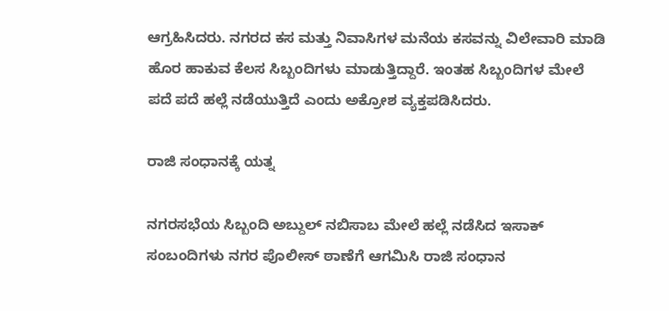ಆಗ್ರಹಿಸಿದರು. ನಗರದ ಕಸ ಮತ್ತು ನಿವಾಸಿಗಳ ಮನೆಯ ಕಸವನ್ನು ವಿಲೇವಾರಿ ಮಾಡಿ ಹೊರ ಹಾಕುವ ಕೆಲಸ ಸಿಬ್ಬಂದಿಗಳು ಮಾಡುತ್ತಿದ್ದಾರೆ. ಇಂತಹ ಸಿಬ್ಬಂದಿಗಳ ಮೇಲೆ ಪದೆ ಪದೆ ಹಲ್ಲೆ ನಡೆಯುತ್ತಿದೆ ಎಂದು ಅಕ್ರೋಶ ವ್ಯಕ್ತಪಡಿಸಿದರು.

ರಾಜಿ ಸಂಧಾನಕ್ಕೆ ಯತ್ನ

ನಗರಸಭೆಯ ಸಿಬ್ಬಂದಿ ಅಬ್ದುಲ್ ನಬಿಸಾಬ ಮೇಲೆ ಹಲ್ಲೆ ನಡೆಸಿದ ಇಸಾಕ್ ಸಂಬಂದಿಗಳು ನಗರ ಪೊಲೀಸ್ ಠಾಣೆಗೆ ಆಗಮಿಸಿ ರಾಜಿ ಸಂಧಾನ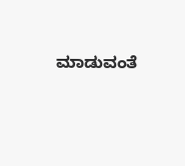ಮಾಡುವಂತೆ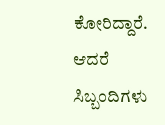ಕೋರಿದ್ದಾರೆ. ಆದರೆ ಸಿಬ್ಬಂದಿಗಳು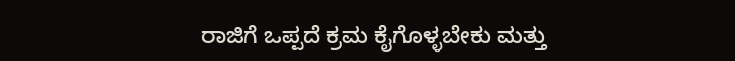ರಾಜಿಗೆ ಒಪ್ಪದೆ ಕ್ರಮ ಕೈಗೊಳ್ಳಬೇಕು ಮತ್ತು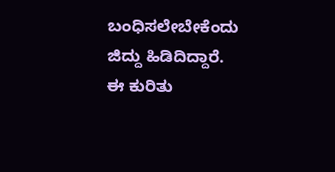ಬಂಧಿಸಲೇಬೇಕೆಂದು ಜಿದ್ದು ಹಿಡಿದಿದ್ದಾರೆ. ಈ ಕುರಿತು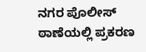ನಗರ ಪೊಲೀಸ್ ಠಾಣೆಯಲ್ಲಿ ಪ್ರಕರಣ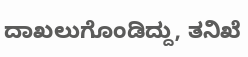ದಾಖಲುಗೊಂಡಿದ್ದು, ತನಿಖೆ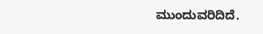ಮುಂದುವರಿದಿದೆ.